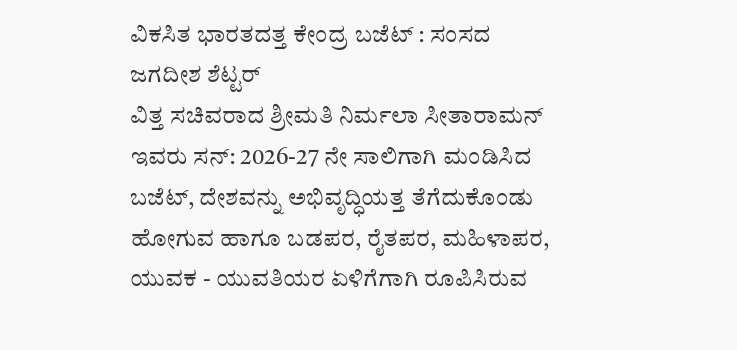ವಿಕಸಿತ ಭಾರತದತ್ತ ಕೇಂದ್ರ ಬಜೆಟ್ : ಸಂಸದ ಜಗದೀಶ ಶೆಟ್ಟರ್
ವಿತ್ತ ಸಚಿವರಾದ ಶ್ರೀಮತಿ ನಿರ್ಮಲಾ ಸೀತಾರಾಮನ್ ಇವರು ಸನ್: 2026-27 ನೇ ಸಾಲಿಗಾಗಿ ಮಂಡಿಸಿದ ಬಜೆಟ್, ದೇಶವನ್ನು ಅಭಿವೃದ್ಧಿಯತ್ತ ತೆಗೆದುಕೊಂಡು ಹೋಗುವ ಹಾಗೂ ಬಡಪರ, ರೈತಪರ, ಮಹಿಳಾಪರ, ಯುವಕ - ಯುವತಿಯರ ಏಳಿಗೆಗಾಗಿ ರೂಪಿಸಿರುವ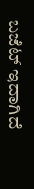ಬಜೆಟ್ ಇದಾಗಿದೆ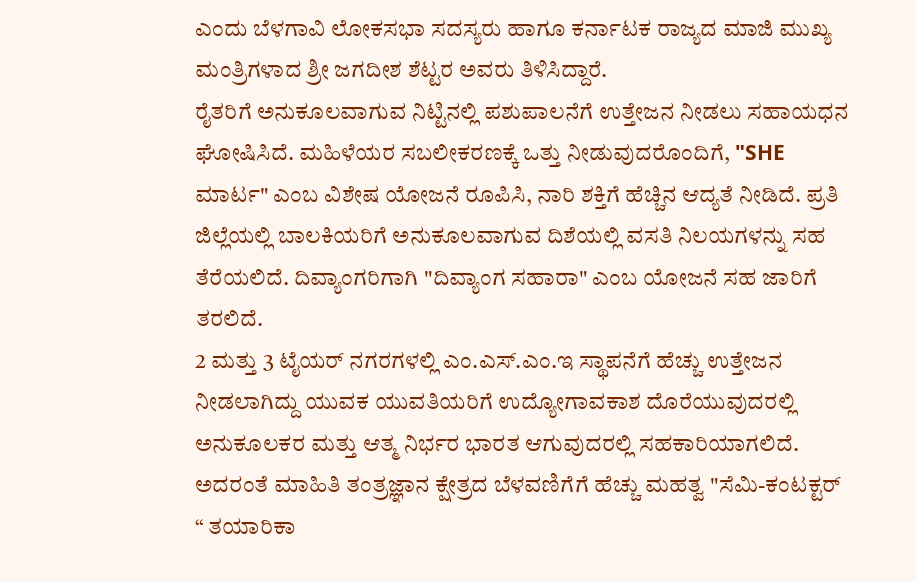ಎಂದು ಬೆಳಗಾವಿ ಲೋಕಸಭಾ ಸದಸ್ಯರು ಹಾಗೂ ಕರ್ನಾಟಕ ರಾಜ್ಯದ ಮಾಜಿ ಮುಖ್ಯ ಮಂತ್ರಿಗಳಾದ ಶ್ರೀ ಜಗದೀಶ ಶೆಟ್ಟರ ಅವರು ತಿಳಿಸಿದ್ದಾರೆ.
ರೈತರಿಗೆ ಅನುಕೂಲವಾಗುವ ನಿಟ್ಟಿನಲ್ಲಿ ಪಶುಪಾಲನೆಗೆ ಉತ್ತೇಜನ ನೀಡಲು ಸಹಾಯಧನ ಘೋಷಿಸಿದೆ. ಮಹಿಳೆಯರ ಸಬಲೀಕರಣಕ್ಕೆ ಒತ್ತು ನೀಡುವುದರೊಂದಿಗೆ, "SHE ಮಾರ್ಟ" ಎಂಬ ವಿಶೇಷ ಯೋಜನೆ ರೂಪಿಸಿ, ನಾರಿ ಶಕ್ತಿಗೆ ಹೆಚ್ಚಿನ ಆದ್ಯತೆ ನೀಡಿದೆ. ಪ್ರತಿ ಜಿಲ್ಲೆಯಲ್ಲಿ ಬಾಲಕಿಯರಿಗೆ ಅನುಕೂಲವಾಗುವ ದಿಶೆಯಲ್ಲಿ ವಸತಿ ನಿಲಯಗಳನ್ನು ಸಹ ತೆರೆಯಲಿದೆ. ದಿವ್ಯಾಂಗರಿಗಾಗಿ "ದಿವ್ಯಾಂಗ ಸಹಾರಾ" ಎಂಬ ಯೋಜನೆ ಸಹ ಜಾರಿಗೆ ತರಲಿದೆ.
2 ಮತ್ತು 3 ಟೈಯರ್ ನಗರಗಳಲ್ಲಿ ಎಂ.ಎಸ್.ಎಂ.ಇ ಸ್ಥಾಪನೆಗೆ ಹೆಚ್ಚು ಉತ್ತೇಜನ ನೀಡಲಾಗಿದ್ದು ಯುವಕ ಯುವತಿಯರಿಗೆ ಉದ್ಯೋಗಾವಕಾಶ ದೊರೆಯುವುದರಲ್ಲಿ ಅನುಕೂಲಕರ ಮತ್ತು ಆತ್ಮ ನಿರ್ಭರ ಭಾರತ ಆಗುವುದರಲ್ಲಿ ಸಹಕಾರಿಯಾಗಲಿದೆ. ಅದರಂತೆ ಮಾಹಿತಿ ತಂತ್ರಜ್ಞಾನ ಕ್ಷೇತ್ರದ ಬೆಳವಣಿಗೆಗೆ ಹೆಚ್ಚು ಮಹತ್ವ "ಸೆಮಿ-ಕಂಟಕ್ಟರ್ “ ತಯಾರಿಕಾ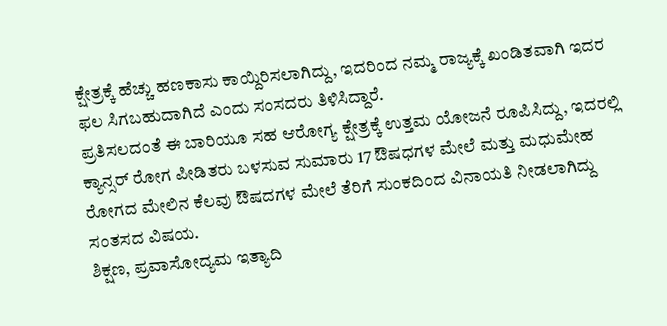ಕ್ಷೇತ್ರಕ್ಕೆ ಹೆಚ್ಚು ಹಣಕಾಸು ಕಾಯ್ದಿರಿಸಲಾಗಿದ್ದು, ಇದರಿಂದ ನಮ್ಮ ರಾಜ್ಯಕ್ಕೆ ಖಂಡಿತವಾಗಿ ಇದರ ಫಲ ಸಿಗಬಹುದಾಗಿದೆ ಎಂದು ಸಂಸದರು ತಿಳಿಸಿದ್ದಾರೆ.
ಪ್ರತಿಸಲದಂತೆ ಈ ಬಾರಿಯೂ ಸಹ ಆರೋಗ್ಯ ಕ್ಷೇತ್ರಕ್ಕೆ ಉತ್ತಮ ಯೋಜನೆ ರೂಪಿಸಿದ್ದು, ಇದರಲ್ಲಿ ಕ್ಯಾನ್ಸರ್ ರೋಗ ಪೀಡಿತರು ಬಳಸುವ ಸುಮಾರು 17 ಔಷಧಗಳ ಮೇಲೆ ಮತ್ತು ಮಧುಮೇಹ ರೋಗದ ಮೇಲಿನ ಕೆಲವು ಔಷದಗಳ ಮೇಲೆ ತೆರಿಗೆ ಸುಂಕದಿಂದ ವಿನಾಯತಿ ನೀಡಲಾಗಿದ್ದು ಸಂತಸದ ವಿಷಯ.
ಶಿಕ್ಷಣ, ಪ್ರವಾಸೋದ್ಯಮ ಇತ್ಯಾದಿ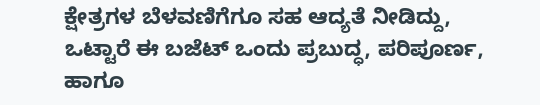ಕ್ಷೇತ್ರಗಳ ಬೆಳವಣಿಗೆಗೂ ಸಹ ಆದ್ಯತೆ ನೀಡಿದ್ದು, ಒಟ್ಟಾರೆ ಈ ಬಜೆಟ್ ಒಂದು ಪ್ರಬುದ್ಧ, ಪರಿಪೂರ್ಣ, ಹಾಗೂ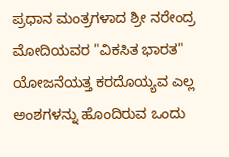ಪ್ರಧಾನ ಮಂತ್ರಗಳಾದ ಶ್ರೀ ನರೇಂದ್ರ ಮೋದಿಯವರ "ವಿಕಸಿತ ಭಾರತ" ಯೋಜನೆಯತ್ತ ಕರದೊಯ್ಯವ ಎಲ್ಲ ಅಂಶಗಳನ್ನು ಹೊಂದಿರುವ ಒಂದು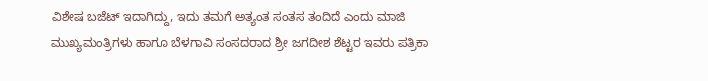ವಿಶೇಷ ಬಜೆಟ್ ಇದಾಗಿದ್ದು, ಇದು ತಮಗೆ ಅತ್ಯಂತ ಸಂತಸ ತಂದಿದೆ ಎಂದು ಮಾಜಿ ಮುಖ್ಯಮಂತ್ರಿಗಳು ಹಾಗೂ ಬೆಳಗಾವಿ ಸಂಸದರಾದ ಶ್ರೀ ಜಗದೀಶ ಶೆಟ್ಟರ ಇವರು ಪತ್ರಿಕಾ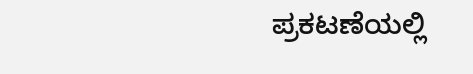ಪ್ರಕಟಣೆಯಲ್ಲಿ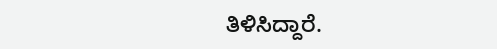ತಿಳಿಸಿದ್ದಾರೆ.